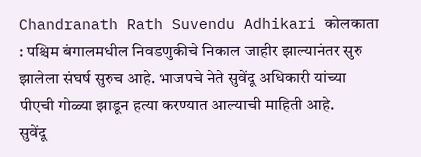Chandranath Rath Suvendu Adhikari कोलकाता : पश्चिम बंगालमधील निवडणुकीचे निकाल जाहीर झाल्यानंतर सुरु झालेला संघर्ष सुरुच आहे. भाजपचे नेते सुवेंदू अधिकारी यांच्या पीएची गोळ्या झाडून हत्या करण्यात आल्याची माहिती आहे.
सुवेंदू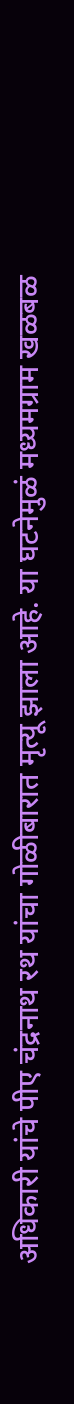अधिकारी यांचे पीए चंद्रनाथ रथ यांचा गोळीबारात मृत्यू झाला आहे. या घटनेमुळं मध्यमग्राम खळबळ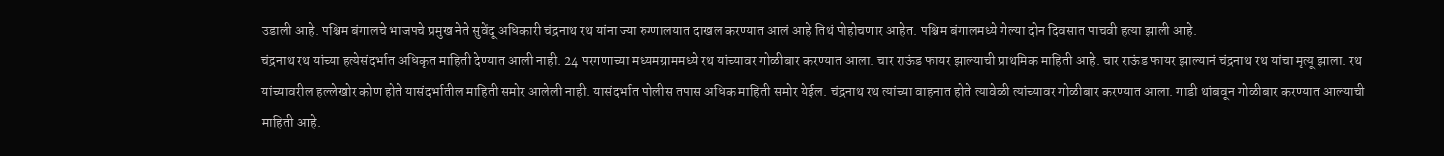उडाली आहे. पश्चिम बंगालचे भाजपचे प्रमुख नेते सुवेंदू अधिकारी चंद्रनाथ रथ यांना ज्या रुग्णालयात दाखल करण्यात आलं आहे तिथं पोहोचणार आहेत. पश्चिम बंगालमध्ये गेल्या दोन दिवसात पाचवी हत्या झाली आहे.
चंद्रनाथ रथ यांच्या हत्येसंदर्भात अधिकृत माहिती देण्यात आली नाही. 24 परगणाच्या मध्यमग्राममध्ये रथ यांच्यावर गोळीबार करण्यात आला. चार राऊंड फायर झाल्याची प्राथमिक माहिती आहे. चार राऊंड फायर झाल्यानं चंद्रनाथ रथ यांचा मृत्यू झाला. रथ यांच्यावरील हल्लेखोर कोण होते यासंदर्भातील माहिती समोर आलेली नाही. यासंदर्भात पोलीस तपास अधिक माहिती समोर येईल. चंद्रनाथ रथ त्यांच्या वाहनात होते त्यावेळी त्यांच्यावर गोळीबार करण्यात आला. गाडी थांबवून गोळीबार करण्यात आल्याची माहिती आहे.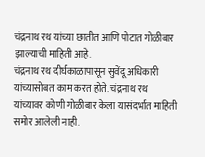चंद्रनाथ रथ यांच्या छातीत आणि पोटात गोळीबार झाल्याची माहिती आहे.
चंद्रनाथ रथ दीर्घकाळापासून सुवेंदू अधिकारी यांच्यासोबत काम करत होते. चंद्रनाथ रथ यांच्यावर कोणी गोळीबार केला यासंदर्भात माहिती समोर आलेली नाही.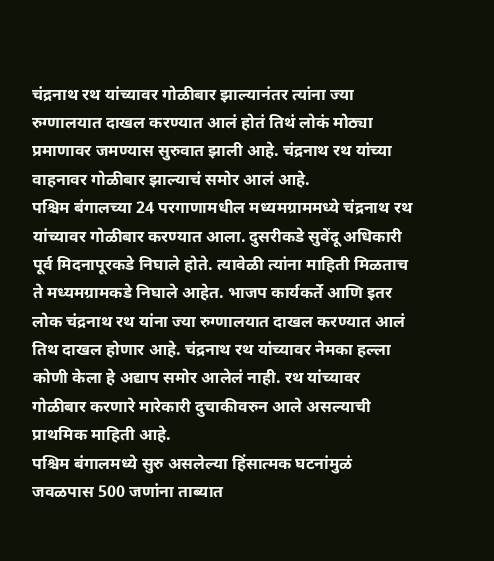चंद्रनाथ रथ यांच्यावर गोळीबार झाल्यानंतर त्यांना ज्या रुग्णालयात दाखल करण्यात आलं होतं तिथं लोकं मोठ्या प्रमाणावर जमण्यास सुरुवात झाली आहे. चंद्रनाथ रथ यांच्या वाहनावर गोळीबार झाल्याचं समोर आलं आहे.
पश्चिम बंगालच्या 24 परगाणामधील मध्यमग्राममध्ये चंद्रनाथ रथ यांच्यावर गोळीबार करण्यात आला. दुसरीकडे सुवेंदू अधिकारी पूर्व मिदनापूरकडे निघाले होते. त्यावेळी त्यांना माहिती मिळताच ते मध्यमग्रामकडे निघाले आहेत. भाजप कार्यकर्ते आणि इतर लोक चंद्रनाथ रथ यांना ज्या रुग्णालयात दाखल करण्यात आलं तिथ दाखल होणार आहे. चंद्रनाथ रथ यांच्यावर नेमका हल्ला कोणी केला हे अद्याप समोर आलेलं नाही. रथ यांच्यावर गोळीबार करणारे मारेकारी दुचाकीवरुन आले असल्याची प्राथमिक माहिती आहे.
पश्चिम बंगालमध्ये सुरु असलेल्या हिंसात्मक घटनांमुळं जवळपास 500 जणांना ताब्यात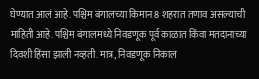घेण्यात आलं आहे. पश्चिम बंगालच्या किमान 8 शहरात तणाव असल्याची माहिती आहे. पश्चिम बंगालमध्ये निवडणूक पूर्व काळात किंवा मतदानाच्या दिवशी हिंसा झाली नव्हती. मात्र, निवडणूक निकाल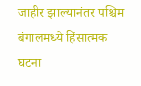जाहीर झाल्यानंतर पश्चिम बंगालमध्ये हिंसात्मक घटना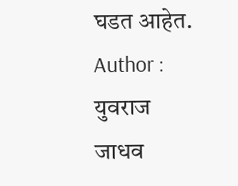घडत आहेत.
Author : युवराज जाधव